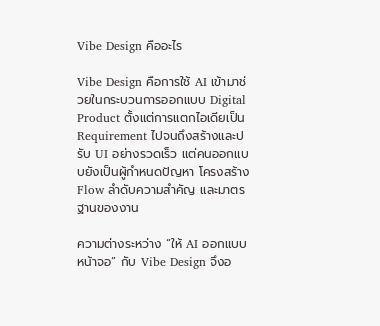Vibe Design คืออะไร

Vibe Design คือการใช้ AI เข้ามาช่วยในกระบวนการออกแบบ Digital Product ตั้งแต่การแตกไอเดียเป็น Requirement ไปจนถึงสร้างและปรับ UI อย่างรวดเร็ว แต่คนออกแบบยังเป็นผู้กำหนดปัญหา โครงสร้าง Flow ลำดับความสำคัญ และมาตรฐานของงาน

ความต่างระหว่าง “ให้ AI ออกแบบหน้าจอ” กับ Vibe Design จึงอ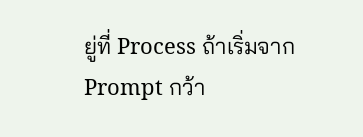ยู่ที่ Process ถ้าเริ่มจาก Prompt กว้า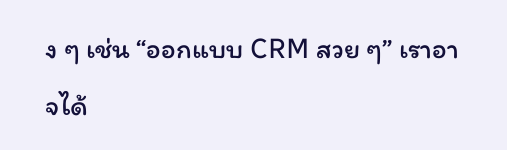ง ๆ เช่น “ออกแบบ CRM สวย ๆ” เราอาจได้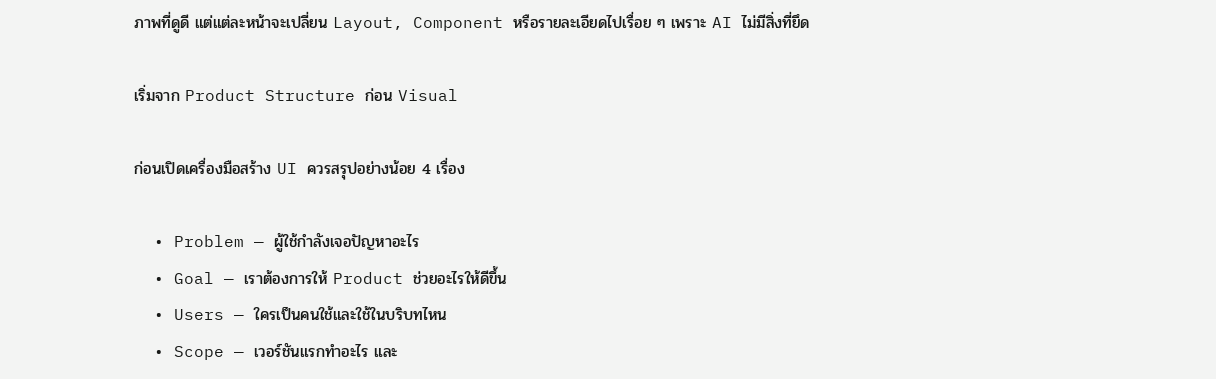ภาพที่ดูดี แต่แต่ละหน้าจะเปลี่ยน Layout, Component หรือรายละเอียดไปเรื่อย ๆ เพราะ AI ไม่มีสิ่งที่ยึด

เริ่มจาก Product Structure ก่อน Visual

ก่อนเปิดเครื่องมือสร้าง UI ควรสรุปอย่างน้อย 4 เรื่อง

  • Problem — ผู้ใช้กำลังเจอปัญหาอะไร
  • Goal — เราต้องการให้ Product ช่วยอะไรให้ดีขึ้น
  • Users — ใครเป็นคนใช้และใช้ในบริบทไหน
  • Scope — เวอร์ชันแรกทำอะไร และ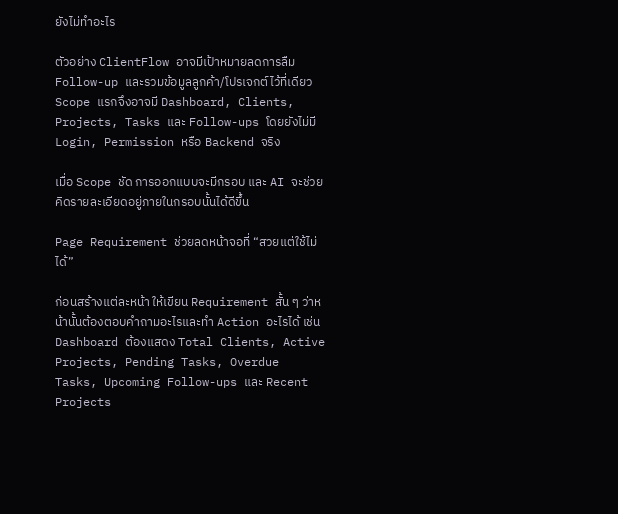ยังไม่ทำอะไร

ตัวอย่าง ClientFlow อาจมีเป้าหมายลดการลืม Follow-up และรวมข้อมูลลูกค้า/โปรเจกต์ไว้ที่เดียว Scope แรกจึงอาจมี Dashboard, Clients, Projects, Tasks และ Follow-ups โดยยังไม่มี Login, Permission หรือ Backend จริง

เมื่อ Scope ชัด การออกแบบจะมีกรอบ และ AI จะช่วยคิดรายละเอียดอยู่ภายในกรอบนั้นได้ดีขึ้น

Page Requirement ช่วยลดหน้าจอที่ “สวยแต่ใช้ไม่ได้”

ก่อนสร้างแต่ละหน้า ให้เขียน Requirement สั้น ๆ ว่าหน้านั้นต้องตอบคำถามอะไรและทำ Action อะไรได้ เช่น Dashboard ต้องแสดง Total Clients, Active Projects, Pending Tasks, Overdue Tasks, Upcoming Follow-ups และ Recent Projects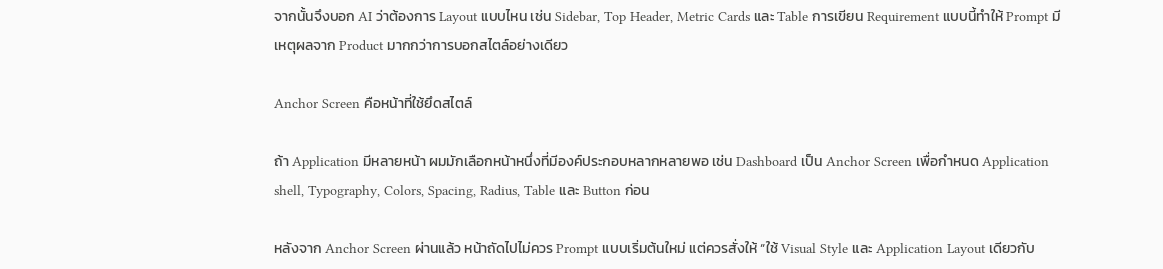จากนั้นจึงบอก AI ว่าต้องการ Layout แบบไหน เช่น Sidebar, Top Header, Metric Cards และ Table การเขียน Requirement แบบนี้ทำให้ Prompt มีเหตุผลจาก Product มากกว่าการบอกสไตล์อย่างเดียว

Anchor Screen คือหน้าที่ใช้ยึดสไตล์

ถ้า Application มีหลายหน้า ผมมักเลือกหน้าหนึ่งที่มีองค์ประกอบหลากหลายพอ เช่น Dashboard เป็น Anchor Screen เพื่อกำหนด Application shell, Typography, Colors, Spacing, Radius, Table และ Button ก่อน

หลังจาก Anchor Screen ผ่านแล้ว หน้าถัดไปไม่ควร Prompt แบบเริ่มต้นใหม่ แต่ควรสั่งให้ “ใช้ Visual Style และ Application Layout เดียวกับ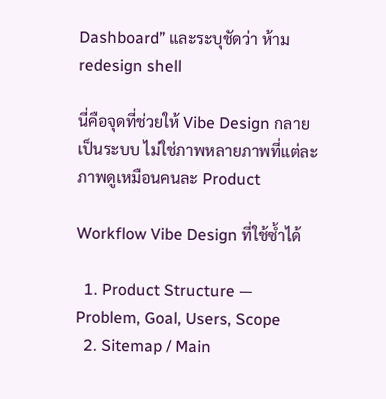Dashboard” และระบุชัดว่า ห้าม redesign shell

นี่คือจุดที่ช่วยให้ Vibe Design กลายเป็นระบบ ไม่ใช่ภาพหลายภาพที่แต่ละภาพดูเหมือนคนละ Product

Workflow Vibe Design ที่ใช้ซ้ำได้

  1. Product Structure — Problem, Goal, Users, Scope
  2. Sitemap / Main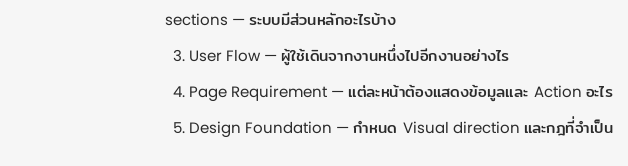sections — ระบบมีส่วนหลักอะไรบ้าง
  3. User Flow — ผู้ใช้เดินจากงานหนึ่งไปอีกงานอย่างไร
  4. Page Requirement — แต่ละหน้าต้องแสดงข้อมูลและ Action อะไร
  5. Design Foundation — กำหนด Visual direction และกฎที่จำเป็น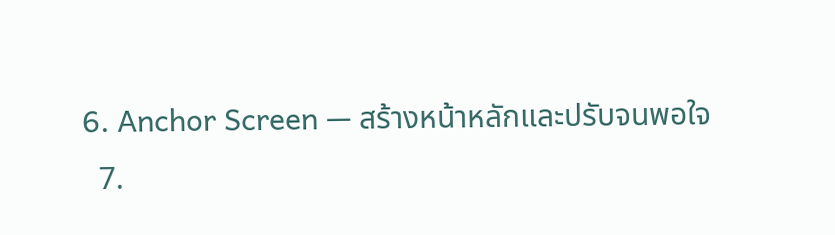6. Anchor Screen — สร้างหน้าหลักและปรับจนพอใจ
  7.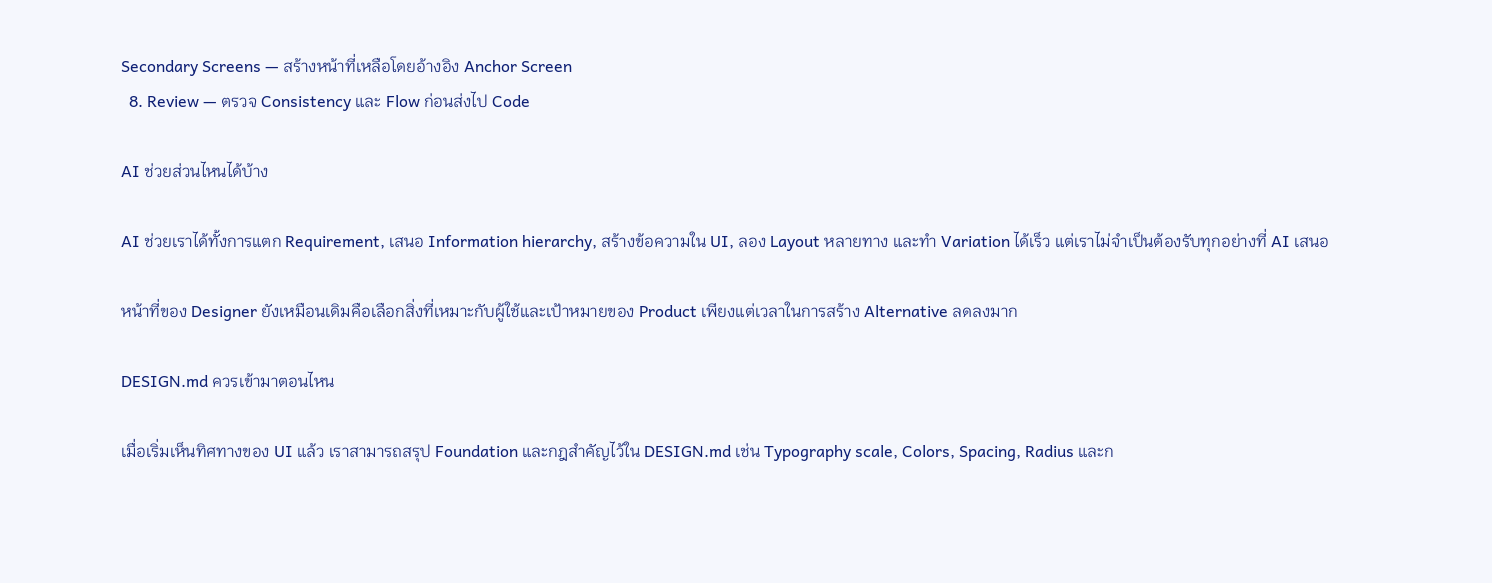Secondary Screens — สร้างหน้าที่เหลือโดยอ้างอิง Anchor Screen
  8. Review — ตรวจ Consistency และ Flow ก่อนส่งไป Code

AI ช่วยส่วนไหนได้บ้าง

AI ช่วยเราได้ทั้งการแตก Requirement, เสนอ Information hierarchy, สร้างข้อความใน UI, ลอง Layout หลายทาง และทำ Variation ได้เร็ว แต่เราไม่จำเป็นต้องรับทุกอย่างที่ AI เสนอ

หน้าที่ของ Designer ยังเหมือนเดิมคือเลือกสิ่งที่เหมาะกับผู้ใช้และเป้าหมายของ Product เพียงแต่เวลาในการสร้าง Alternative ลดลงมาก

DESIGN.md ควรเข้ามาตอนไหน

เมื่อเริ่มเห็นทิศทางของ UI แล้ว เราสามารถสรุป Foundation และกฎสำคัญไว้ใน DESIGN.md เช่น Typography scale, Colors, Spacing, Radius และก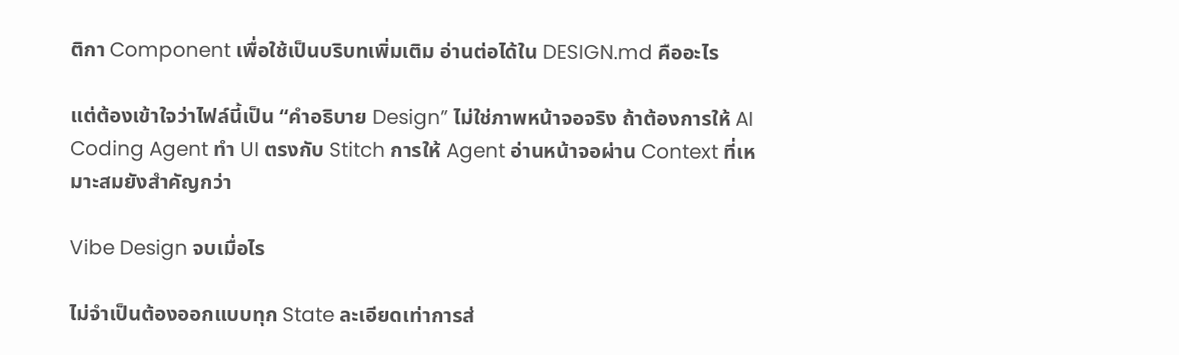ติกา Component เพื่อใช้เป็นบริบทเพิ่มเติม อ่านต่อได้ใน DESIGN.md คืออะไร

แต่ต้องเข้าใจว่าไฟล์นี้เป็น “คำอธิบาย Design” ไม่ใช่ภาพหน้าจอจริง ถ้าต้องการให้ AI Coding Agent ทำ UI ตรงกับ Stitch การให้ Agent อ่านหน้าจอผ่าน Context ที่เหมาะสมยังสำคัญกว่า

Vibe Design จบเมื่อไร

ไม่จำเป็นต้องออกแบบทุก State ละเอียดเท่าการส่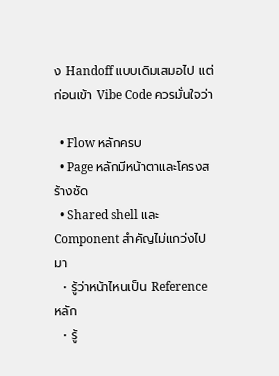ง Handoff แบบเดิมเสมอไป แต่ก่อนเข้า Vibe Code ควรมั่นใจว่า

  • Flow หลักครบ
  • Page หลักมีหน้าตาและโครงสร้างชัด
  • Shared shell และ Component สำคัญไม่แกว่งไปมา
  • รู้ว่าหน้าไหนเป็น Reference หลัก
  • รู้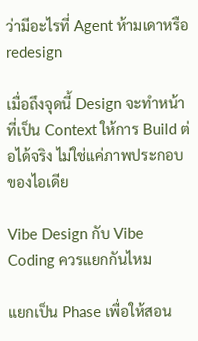ว่ามีอะไรที่ Agent ห้ามเดาหรือ redesign

เมื่อถึงจุดนี้ Design จะทำหน้าที่เป็น Context ให้การ Build ต่อได้จริง ไม่ใช่แค่ภาพประกอบของไอเดีย

Vibe Design กับ Vibe Coding ควรแยกกันไหม

แยกเป็น Phase เพื่อให้สอน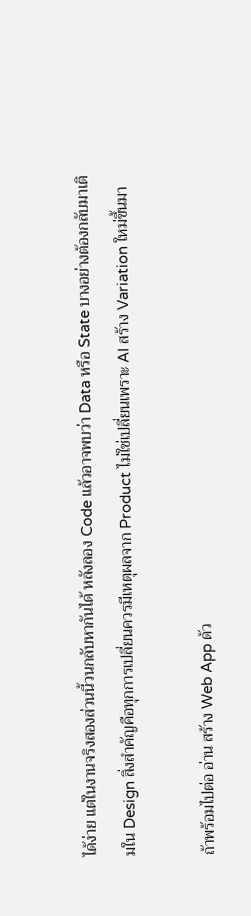ได้ง่าย แต่ในงานจริงสองส่วนนี้วนกลับหากันได้ หลังลอง Code แล้วอาจพบว่า Data หรือ State บางอย่างต้องกลับมาเติมใน Design สิ่งสำคัญคือทุกการเปลี่ยนควรมีเหตุผลจาก Product ไม่ใช่เปลี่ยนเพราะ AI สร้าง Variation ใหม่ขึ้นมา

ถ้าพร้อมไปต่อ อ่าน สร้าง Web App ด้ว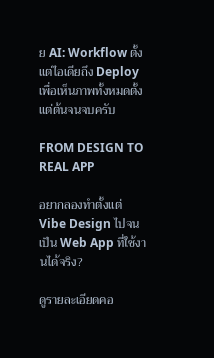ย AI: Workflow ตั้งแต่ไอเดียถึง Deploy เพื่อเห็นภาพทั้งหมดตั้งแต่ต้นจนจบครับ

FROM DESIGN TO REAL APP

อยากลองทำตั้งแต่ Vibe Design ไปจนเป็น Web App ที่ใช้งานได้จริง?

ดูรายละเอียดคอ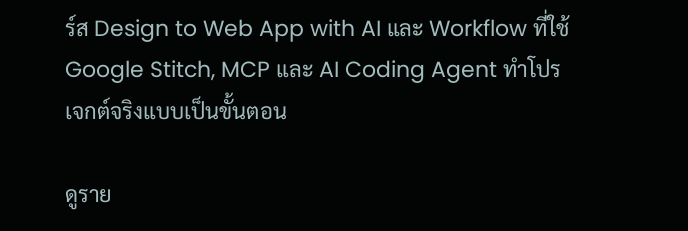ร์ส Design to Web App with AI และ Workflow ที่ใช้ Google Stitch, MCP และ AI Coding Agent ทำโปรเจกต์จริงแบบเป็นขั้นตอน

ดูราย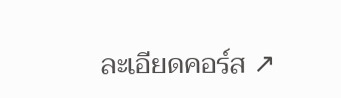ละเอียดคอร์ส ↗